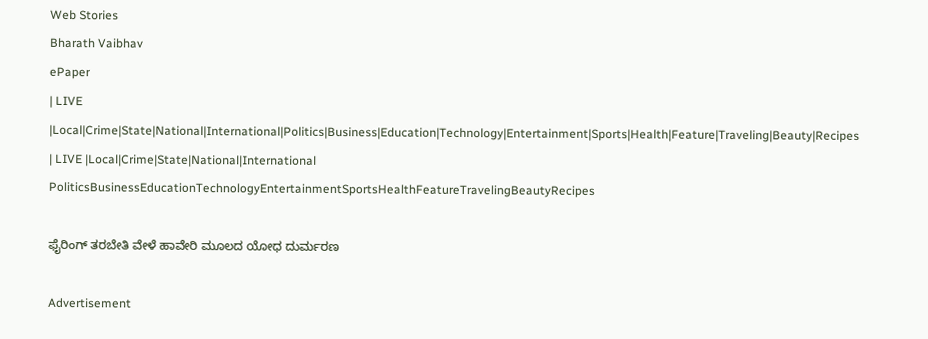Web Stories
Bharath Vaibhav
ePaper
| LIVE |Local|Crime|State|National|International|Politics|Business|Education|Technology|Entertainment|Sports|Health|Feature|Traveling|Beauty|Recipes
| LIVE |Local|Crime|State|National|International
PoliticsBusinessEducationTechnologyEntertainmentSportsHealthFeatureTravelingBeautyRecipes

ಫೈರಿಂಗ್ ತರಬೇತಿ ವೇಳೆ ಹಾವೇರಿ ಮೂಲದ ಯೋಧ ದುರ್ಮರಣ

Advertisement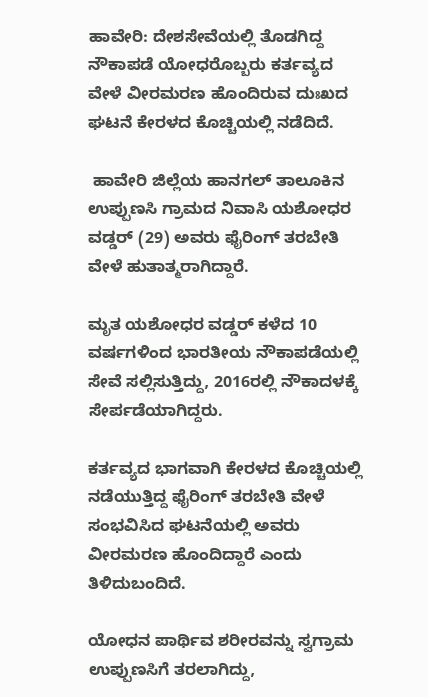ಹಾವೇರಿ: ದೇಶಸೇವೆಯಲ್ಲಿ ತೊಡಗಿದ್ದ ನೌಕಾಪಡೆ ಯೋಧರೊಬ್ಬರು ಕರ್ತವ್ಯದ ವೇಳೆ ವೀರಮರಣ ಹೊಂದಿರುವ ದುಃಖದ ಘಟನೆ ಕೇರಳದ ಕೊಚ್ಚಿಯಲ್ಲಿ ನಡೆದಿದೆ.

 ಹಾವೇರಿ ಜಿಲ್ಲೆಯ ಹಾನಗಲ್ ತಾಲೂಕಿನ ಉಪ್ಪುಣಸಿ ಗ್ರಾಮದ ನಿವಾಸಿ ಯಶೋಧರ ವಡ್ಡರ್ (29) ಅವರು ಫೈರಿಂಗ್ ತರಬೇತಿ ವೇಳೆ ಹುತಾತ್ಮರಾಗಿದ್ದಾರೆ.

ಮೃತ ಯಶೋಧರ ವಡ್ಡರ್ ಕಳೆದ 10 ವರ್ಷಗಳಿಂದ ಭಾರತೀಯ ನೌಕಾಪಡೆಯಲ್ಲಿ ಸೇವೆ ಸಲ್ಲಿಸುತ್ತಿದ್ದು, 2016ರಲ್ಲಿ ನೌಕಾದಳಕ್ಕೆ ಸೇರ್ಪಡೆಯಾಗಿದ್ದರು.

ಕರ್ತವ್ಯದ ಭಾಗವಾಗಿ ಕೇರಳದ ಕೊಚ್ಚಿಯಲ್ಲಿ ನಡೆಯುತ್ತಿದ್ದ ಫೈರಿಂಗ್ ತರಬೇತಿ ವೇಳೆ ಸಂಭವಿಸಿದ ಘಟನೆಯಲ್ಲಿ ಅವರು ವೀರಮರಣ ಹೊಂದಿದ್ದಾರೆ ಎಂದು ತಿಳಿದುಬಂದಿದೆ.

ಯೋಧನ ಪಾರ್ಥಿವ ಶರೀರವನ್ನು ಸ್ವಗ್ರಾಮ ಉಪ್ಪುಣಸಿಗೆ ತರಲಾಗಿದ್ದು,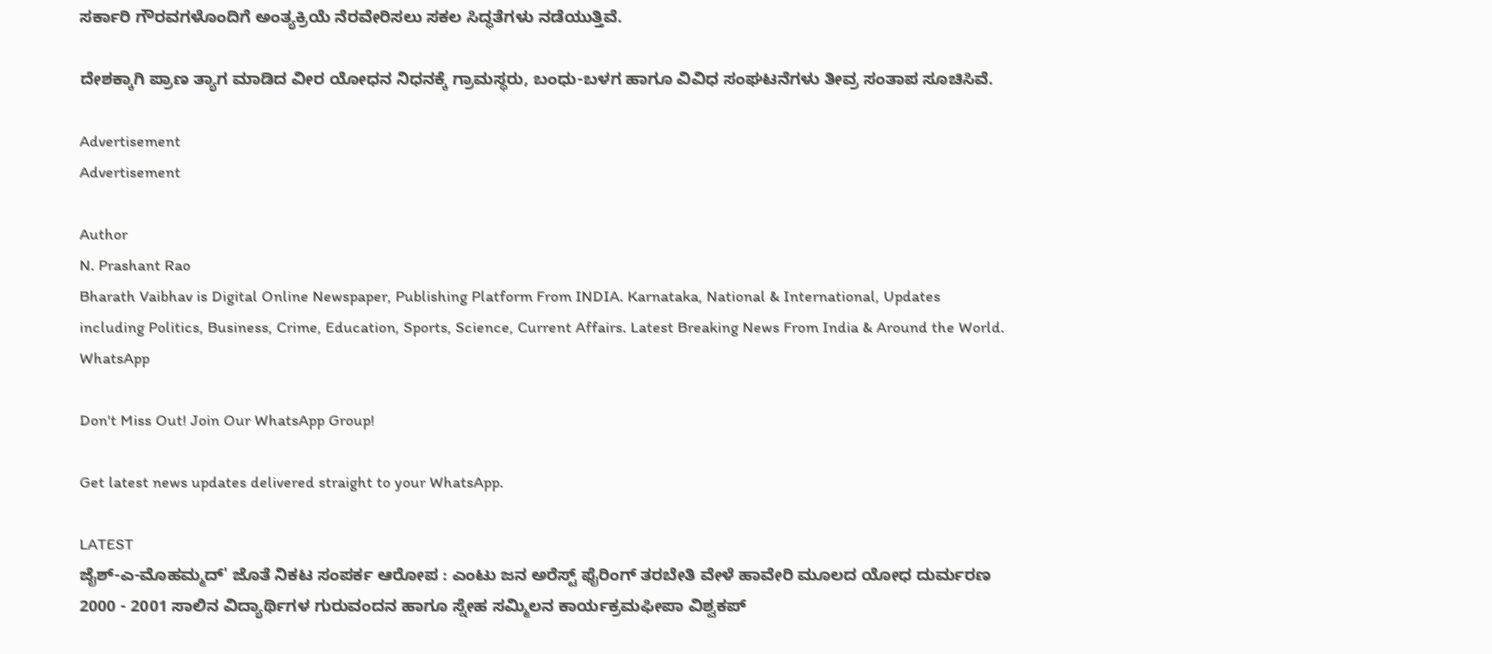ಸರ್ಕಾರಿ ಗೌರವಗಳೊಂದಿಗೆ ಅಂತ್ಯಕ್ರಿಯೆ ನೆರವೇರಿಸಲು ಸಕಲ ಸಿದ್ಧತೆಗಳು ನಡೆಯುತ್ತಿವೆ.

ದೇಶಕ್ಕಾಗಿ ಪ್ರಾಣ ತ್ಯಾಗ ಮಾಡಿದ ವೀರ ಯೋಧನ ನಿಧನಕ್ಕೆ ಗ್ರಾಮಸ್ಥರು, ಬಂಧು-ಬಳಗ ಹಾಗೂ ವಿವಿಧ ಸಂಘಟನೆಗಳು ತೀವ್ರ ಸಂತಾಪ ಸೂಚಿಸಿವೆ.

Advertisement
Advertisement

Author
N. Prashant Rao
Bharath Vaibhav is Digital Online Newspaper, Publishing Platform From INDIA. Karnataka, National & International, Updates including Politics, Business, Crime, Education, Sports, Science, Current Affairs. Latest Breaking News From India & Around the World.
WhatsApp

Don't Miss Out! Join Our WhatsApp Group!

Get latest news updates delivered straight to your WhatsApp.

LATEST
ಜೈಶ್-ಎ-ಮೊಹಮ್ಮದ್' ಜೊತೆ ನಿಕಟ ಸಂಪರ್ಕ ಆರೋಪ : ಎಂಟು ಜನ ಅರೆಸ್ಟ್ ಫೈರಿಂಗ್ ತರಬೇತಿ ವೇಳೆ ಹಾವೇರಿ ಮೂಲದ ಯೋಧ ದುರ್ಮರಣ 2000 - 2001 ಸಾಲಿನ ವಿದ್ಯಾರ್ಥಿಗಳ ಗುರುವಂದನ ಹಾಗೂ ಸ್ನೇಹ ಸಮ್ಮಿಲನ ಕಾರ್ಯಕ್ರಮಫೀಪಾ ವಿಶ್ವಕಪ್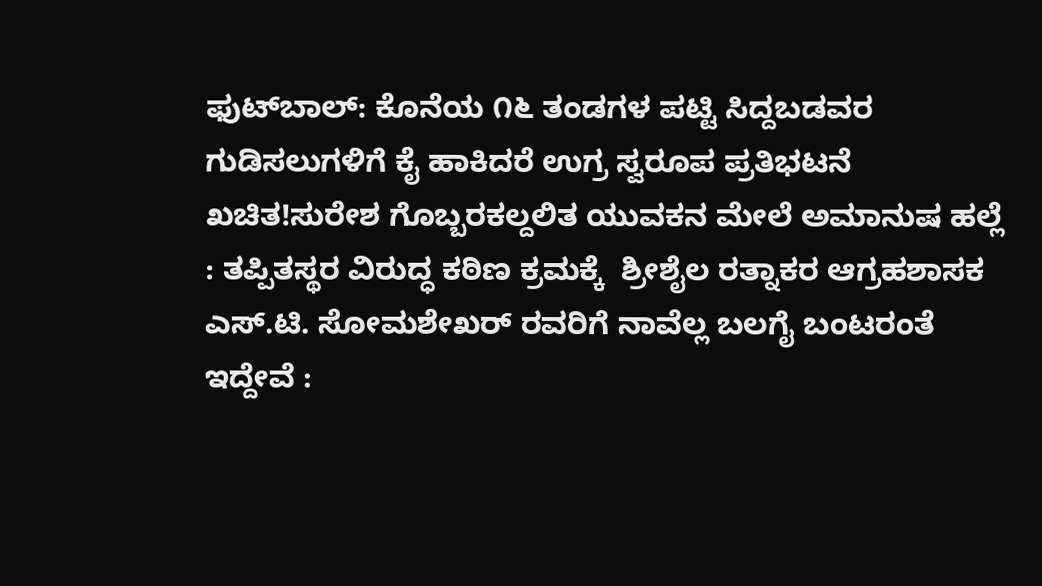ಫುಟ್‌ಬಾಲ್: ಕೊನೆಯ ೧೬ ತಂಡಗಳ ಪಟ್ಟಿ ಸಿದ್ದಬಡವರ ಗುಡಿಸಲುಗಳಿಗೆ ಕೈ ಹಾಕಿದರೆ ಉಗ್ರ ಸ್ವರೂಪ ಪ್ರತಿಭಟನೆ ಖಚಿತ!ಸುರೇಶ ಗೊಬ್ಬರಕಲ್ದಲಿತ ಯುವಕನ ಮೇಲೆ ಅಮಾನುಷ ಹಲ್ಲೆ : ತಪ್ಪಿತಸ್ಥರ ವಿರುದ್ಧ ಕಠಿಣ ಕ್ರಮಕ್ಕೆ  ಶ್ರೀಶೈಲ ರತ್ನಾಕರ ಆಗ್ರಹಶಾಸಕ ಎಸ್.ಟಿ. ಸೋಮಶೇಖರ್ ರವರಿಗೆ ನಾವೆಲ್ಲ ಬಲಗೈ ಬಂಟರಂತೆ ಇದ್ದೇವೆ :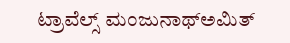ಟ್ರಾವೆಲ್ಸ್ ಮಂಜುನಾಥ್ಅಮಿತ್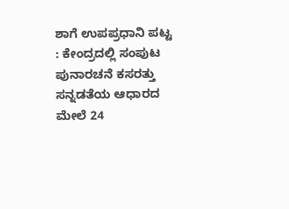ಶಾಗೆ ಉಪಪ್ರಧಾನಿ ಪಟ್ಟ : ಕೇಂದ್ರದಲ್ಲಿ ಸಂಪುಟ ಪುನಾರಚನೆ ಕಸರತ್ತು ಸನ್ನಡತೆಯ ಆಧಾರದ ಮೇಲೆ 24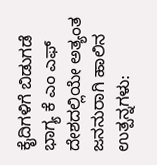ಕೈದಿಗಳಿಗೆ ಬಿಡುಗಡೆ ಭಾಗ್ಯ ಕೆ ಎಂ ಎಫ್  ದೇಶದಲ್ಲಿಯೇ ಅತ್ಯಂತ ಜನನುರಾಗಿ ಹಾಲಿನ ಉತ್ಪನ್ನಗಳು: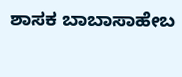ಶಾಸಕ ಬಾಬಾಸಾಹೇಬ